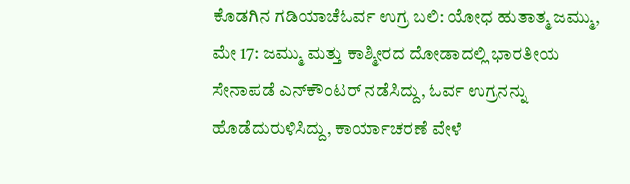ಕೊಡಗಿನ ಗಡಿಯಾಚೆಓರ್ವ ಉಗ್ರ ಬಲಿ: ಯೋಧ ಹುತಾತ್ಮ ಜಮ್ಮು, ಮೇ 17: ಜಮ್ಮು ಮತ್ತು ಕಾಶ್ಮೀರದ ದೋಡಾದಲ್ಲಿ ಭಾರತೀಯ ಸೇನಾಪಡೆ ಎನ್‍ಕೌಂಟರ್ ನಡೆಸಿದ್ದು, ಓರ್ವ ಉಗ್ರನನ್ನು ಹೊಡೆದುರುಳಿಸಿದ್ದು, ಕಾರ್ಯಾಚರಣೆ ವೇಳೆ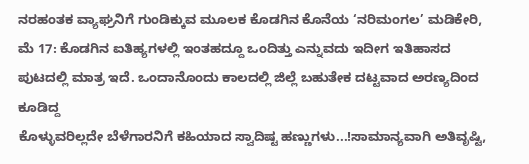ನರಹಂತಕ ವ್ಯಾಘ್ರನಿಗೆ ಗುಂಡಿಕ್ಕುವ ಮೂಲಕ ಕೊಡಗಿನ ಕೊನೆಯ ‘ನರಿಮಂಗಲ’ ಮಡಿಕೇರಿ, ಮೆ 17: ಕೊಡಗಿನ ಐತಿಹ್ಯಗಳಲ್ಲಿ ಇಂತಹದ್ದೂ ಒಂದಿತ್ತು ಎನ್ನುವದು ಇದೀಗ ಇತಿಹಾಸದ ಪುಟದಲ್ಲಿ ಮಾತ್ರ ಇದೆ. ಒಂದಾನೊಂದು ಕಾಲದಲ್ಲಿ ಜಿಲ್ಲೆ ಬಹುತೇಕ ದಟ್ಟವಾದ ಅರಣ್ಯದಿಂದ ಕೂಡಿದ್ದ
ಕೊಳ್ಳುವರಿಲ್ಲದೇ ಬೆಳೆಗಾರನಿಗೆ ಕಹಿಯಾದ ಸ್ವಾದಿಷ್ಟ ಹಣ್ಣುಗಳು...!ಸಾಮಾನ್ಯವಾಗಿ ಅತಿವೃಷ್ಟಿ,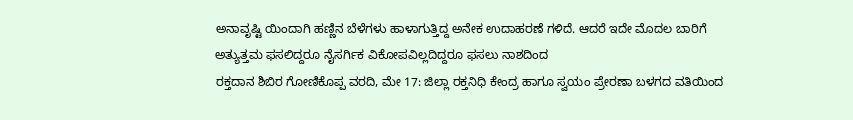ಅನಾವೃಷ್ಟಿ ಯಿಂದಾಗಿ ಹಣ್ಣಿನ ಬೆಳೆಗಳು ಹಾಳಾಗುತ್ತಿದ್ದ ಅನೇಕ ಉದಾಹರಣೆ ಗಳಿದೆ. ಆದರೆ ಇದೇ ಮೊದಲ ಬಾರಿಗೆ ಅತ್ಯುತ್ತಮ ಫಸಲಿದ್ದರೂ ನೈಸರ್ಗಿಕ ವಿಕೋಪವಿಲ್ಲದಿದ್ದರೂ ಫಸಲು ನಾಶದಿಂದ
ರಕ್ತದಾನ ಶಿಬಿರ ಗೋಣಿಕೊಪ್ಪ ವರದಿ, ಮೇ 17: ಜಿಲ್ಲಾ ರಕ್ತನಿಧಿ ಕೇಂದ್ರ ಹಾಗೂ ಸ್ವಯಂ ಪ್ರೇರಣಾ ಬಳಗದ ವತಿಯಿಂದ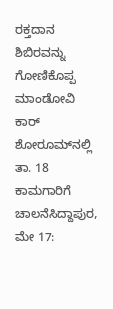ರಕ್ತದಾನ ಶಿಬಿರವನ್ನು ಗೋಣಿಕೊಪ್ಪ ಮಾಂಡೋವಿ ಕಾರ್ ಶೋರೂಮ್‍ನಲ್ಲಿ ತಾ. 18
ಕಾಮಗಾರಿಗೆ ಚಾಲನೆಸಿದ್ದಾಪುರ, ಮೇ 17: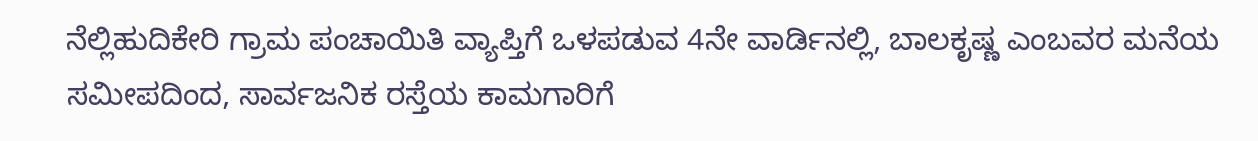ನೆಲ್ಲಿಹುದಿಕೇರಿ ಗ್ರಾಮ ಪಂಚಾಯಿತಿ ವ್ಯಾಪ್ತಿಗೆ ಒಳಪಡುವ 4ನೇ ವಾರ್ಡಿನಲ್ಲಿ, ಬಾಲಕೃಷ್ಣ ಎಂಬವರ ಮನೆಯ ಸಮೀಪದಿಂದ, ಸಾರ್ವಜನಿಕ ರಸ್ತೆಯ ಕಾಮಗಾರಿಗೆ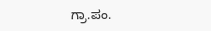ಗ್ರಾ.ಪಂ.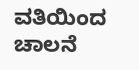ವತಿಯಿಂದ ಚಾಲನೆ